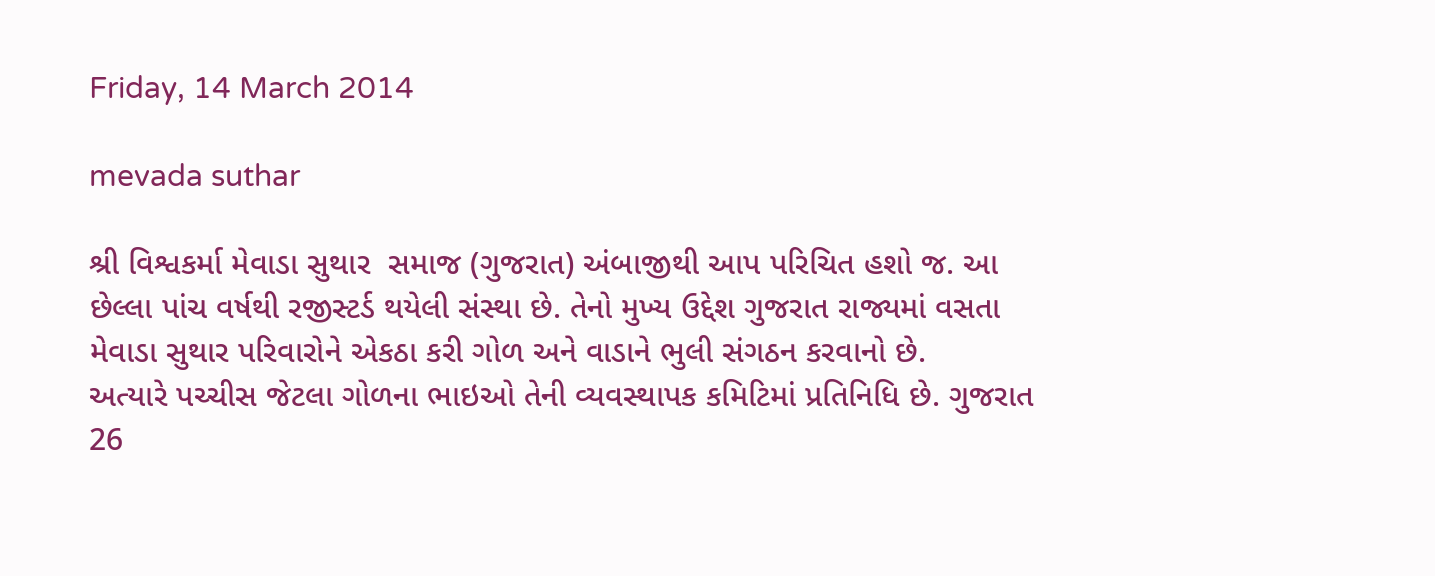Friday, 14 March 2014

mevada suthar

શ્રી વિશ્વકર્મા મેવાડા સુથાર  સમાજ (ગુજરાત) અંબાજીથી આપ પરિચિત હશો જ. આ છેલ્લા પાંચ વર્ષથી રજીસ્ટર્ડ થયેલી સંસ્થા છે. તેનો મુખ્ય ઉદ્દેશ ગુજરાત રાજ્યમાં વસતા મેવાડા સુથાર પરિવારોને એકઠા કરી ગોળ અને વાડાને ભુલી સંગઠન કરવાનો છે.
અત્યારે પચ્ચીસ જેટલા ગોળના ભાઇઓ તેની વ્યવસ્થાપક કમિટિમાં પ્રતિનિધિ છે. ગુજરાત 26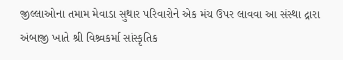જીલ્લાઓના તમામ મેવાડા સુથાર પરિવારોને એક મંચ ઉપર લાવવા આ સંસ્થા દ્રારા અંબાજી ખાતે શ્રી વિશ્ર્વકર્મા સાંસ્કૃતિક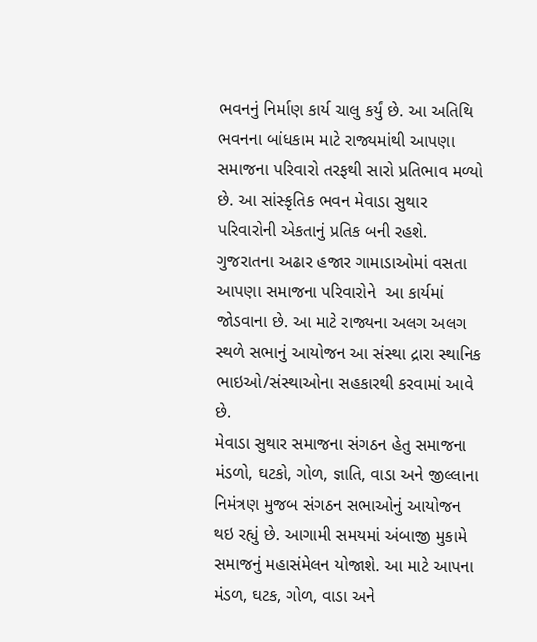ભવનનું નિર્માણ કાર્ય ચાલુ કર્યું છે. આ અતિથિ ભવનના બાંધકામ માટે રાજ્યમાંથી આપણા સમાજના પરિવારો તરફથી સારો પ્રતિભાવ મળ્યો છે. આ સાંસ્કૃતિક ભવન મેવાડા સુથાર પરિવારોની એકતાનું પ્રતિક બની રહશે. ગુજરાતના અઢાર હજાર ગામાડાઓમાં વસતા આપણા સમાજના પરિવારોને  આ કાર્યમાં જોડવાના છે. આ માટે રાજ્યના અલગ અલગ સ્થળે સભાનું આયોજન આ સંસ્થા દ્રારા સ્થાનિક ભાઇઓ/સંસ્થાઓના સહકારથી કરવામાં આવે છે.
મેવાડા સુથાર સમાજના સંગઠન હેતુ સમાજના મંડળો, ઘટકો, ગોળ, જ્ઞાતિ, વાડા અને જીલ્લાના નિમંત્રણ મુજબ સંગઠન સભાઓનું આયોજન થઇ રહ્યું છે. આગામી સમયમાં અંબાજી મુકામે સમાજનું મહાસંમેલન યોજાશે. આ માટે આપના મંડળ, ઘટક, ગોળ, વાડા અને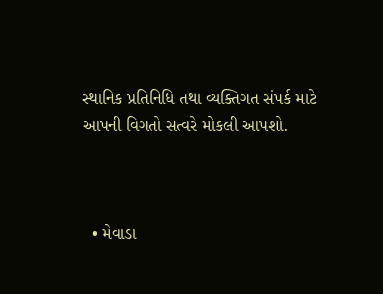સ્થાનિક પ્રતિનિધિ તથા વ્યક્તિગત સંપર્ક માટે આપની વિગતો સત્વરે મોકલી આપશો.



  • મેવાડા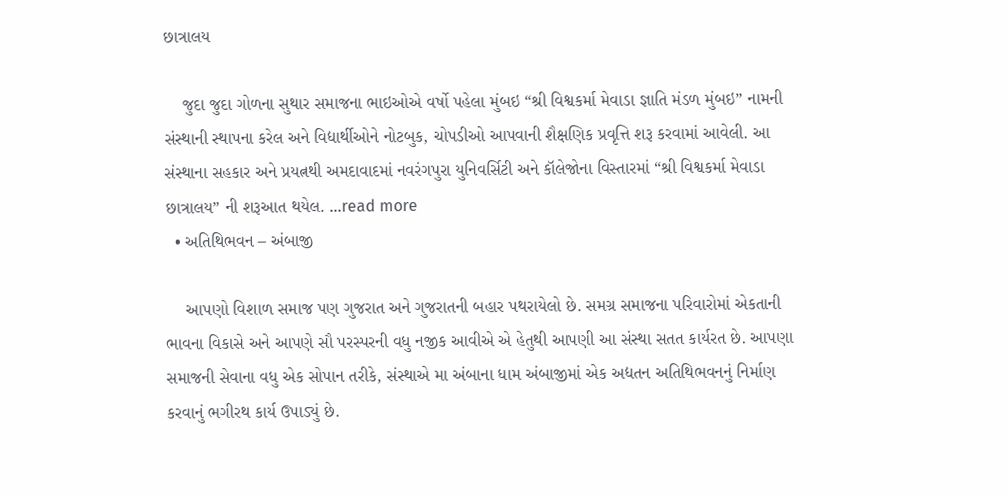છાત્રાલય

    જુદા જુદા ગોળના સુથાર સમાજના ભાઇઓએ વર્ષો પહેલા મુંબઇ “શ્રી વિશ્વકર્મા મેવાડા જ્ઞાતિ મંડળ મુંબઇ” નામની સંસ્થાની સ્થાપના કરેલ અને વિદ્યાર્થીઓને નોટબુક, ચોપડીઓ આપવાની શૈક્ષણિક પ્રવૃત્તિ શરૂ કરવામાં આવેલી. આ સંસ્થાના સહકાર અને પ્રયત્નથી અમદાવાદમાં નવરંગપુરા યુનિવર્સિટી અને કૉલેજોના વિસ્તારમાં “શ્રી વિશ્વકર્મા મેવાડા છાત્રાલય” ની શરૂઆત થયેલ. ...read more
  • અતિથિભવન – અંબાજી

    આપણો વિશાળ સમાજ પણ ગુજરાત અને ગુજરાતની બહાર પથરાયેલો છે. સમગ્ર સમાજના પરિવારોમાં એકતાની ભાવના વિકાસે અને આપણે સૌ પરસ્પરની વધુ નજીક આવીએ એ હેતુથી આપણી આ સંસ્થા સતત કાર્યરત છે. આપણા સમાજની સેવાના વધુ એક સોપાન તરીકે, સંસ્થાએ મા અંબાના ધામ અંબાજીમાં એક અદ્યતન અતિથિભવનનું નિર્માણ કરવાનું ભગીરથ કાર્ય ઉપાડ્યું છે.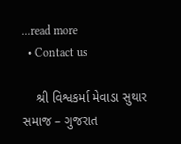...read more
  • Contact us

    શ્રી વિશ્વકર્મા મેવાડા સુથાર સમાજ – ગુજરાત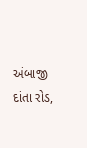અંબાજી દાંતા રોડ,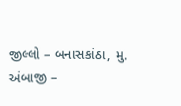જીલ્લો – બનાસકાંઠા, મુ. અંબાજી –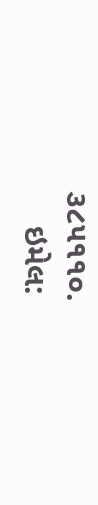૩૮૫૧૧૦.
    ઇમેલ: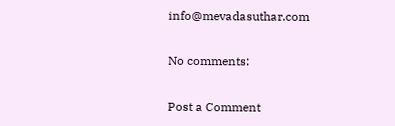info@mevadasuthar.com

No comments:

Post a Comment